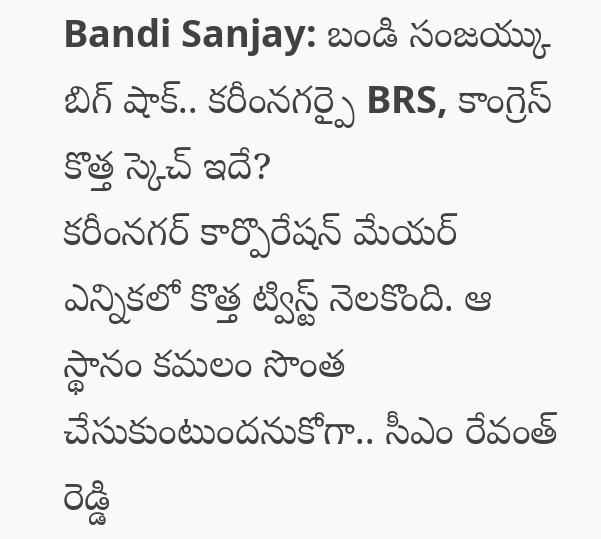Bandi Sanjay: బండి సంజయ్కు బిగ్ షాక్.. కరీంనగర్పై BRS, కాంగ్రెస్ కొత్త స్కెచ్ ఇదే?
కరీంనగర్ కార్పొరేషన్ మేయర్ ఎన్నికలో కొత్త ట్విస్ట్ నెలకొంది. ఆ స్థానం కమలం సొంత చేసుకుంటుందనుకోగా.. సీఎం రేవంత్ రెడ్డి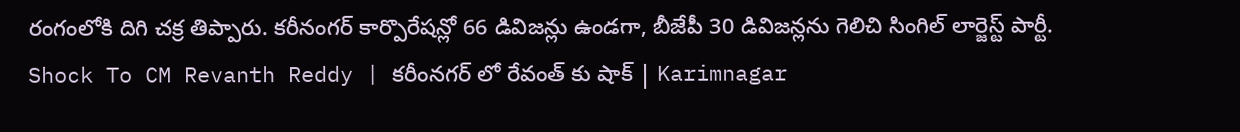రంగంలోకి దిగి చక్ర తిప్పారు. కరీనంగర్ కార్పొరేషన్లో 66 డివిజన్లు ఉండగా, బీజేపీ 30 డివిజన్లను గెలిచి సింగిల్ లార్జెస్ట్ పార్టీ.
Shock To CM Revanth Reddy | కరీంనగర్ లో రేవంత్ కు షాక్ | Karimnagar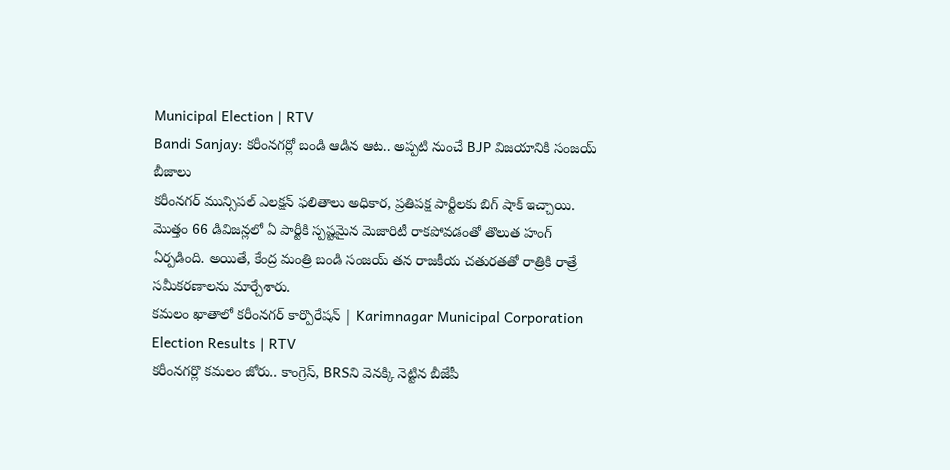Municipal Election | RTV
Bandi Sanjay: కరీంనగర్లో బండి ఆడిన ఆట.. అప్పటి నుంచే BJP విజయానికి సంజయ్ బీజాలు
కరీంనగర్ మున్సిపల్ ఎలక్షన్ ఫలితాలు అధికార, ప్రతిపక్ష పార్టీలకు బిగ్ షాక్ ఇచ్చాయి. మొత్తం 66 డివిజన్లలో ఏ పార్టీకి స్పష్టమైన మెజారిటీ రాకపోవడంతో తొలుత హంగ్ ఏర్పడింది. అయితే, కేంద్ర మంత్రి బండి సంజయ్ తన రాజకీయ చతురతతో రాత్రికి రాత్రే సమీకరణాలను మార్చేశారు.
కమలం ఖాతాలో కరీంనగర్ కార్పొరేషన్ | Karimnagar Municipal Corporation Election Results | RTV
కరీంనగర్లొ కమలం జోరు.. కాంగ్రెస్, BRSని వెనక్కి నెట్టిన బీజేపీ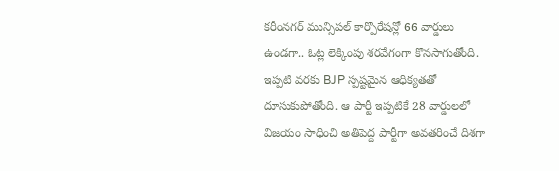కరీంనగర్ మున్సిపల్ కార్పొరేషన్లో 66 వార్డులు ఉండగా.. ఓట్ల లెక్కింపు శరవేగంగా కొనసాగుతోంది. ఇప్పటి వరకు BJP స్పష్టమైన ఆధిక్యతతో దూసుకుపోతోంది. ఆ పార్టీ ఇప్పటికే 28 వార్డులలో విజయం సాధించి అతిపెద్ద పార్టీగా అవతరించే దిశగా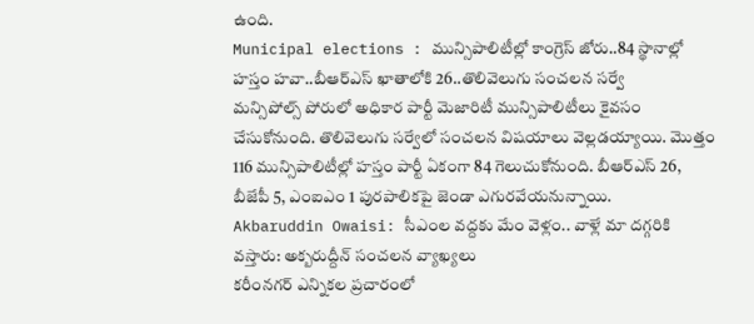ఉంది.
Municipal elections : మున్సిపాలిటీల్లో కాంగ్రెస్ జోరు..84 స్థానాల్లో హస్తం హవా..బీఆర్ఎస్ ఖాతాలోకి 26..తొలివెలుగు సంచలన సర్వే
మన్సిపోల్స్ పోరులో అధికార పార్టీ మెజారిటీ మున్సిపాలిటీలు కైవసం చేసుకోనుంది. తొలివెలుగు సర్వేలో సంచలన విషయాలు వెల్లడయ్యాయి. మొత్తం 116 మున్సిపాలిటీల్లో హస్తం పార్టీ ఏకంగా 84 గెలుచుకోనుంది. బీఆర్ఎస్ 26, బీజేపీ 5, ఎంఐఎం 1 పురపాలికపై జెండా ఎగురవేయనున్నాయి.
Akbaruddin Owaisi: సీఎంల వద్దకు మేం వెళ్లం.. వాళ్లే మా దగ్గరికి వస్తారు: అక్బరుద్దీన్ సంచలన వ్యాఖ్యలు
కరీంనగర్ ఎన్నికల ప్రచారంలో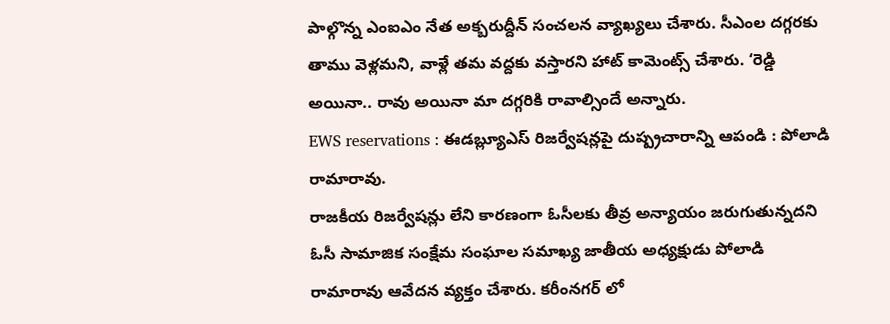పాల్గొన్న ఎంఐఎం నేత అక్బరుద్దీన్ సంచలన వ్యాఖ్యలు చేశారు. సీఎంల దగ్గరకు తాము వెళ్లమని, వాళ్లే తమ వద్దకు వస్తారని హాట్ కామెంట్స్ చేశారు. ‘రెడ్డి అయినా.. రావు అయినా మా దగ్గరికి రావాల్సిందే అన్నారు.
EWS reservations : ఈడబ్ల్యూఎస్ రిజర్వేషన్లపై దుష్ప్రచారాన్ని ఆపండి : పోలాడి రామారావు.
రాజకీయ రిజర్వేషన్లు లేని కారణంగా ఓసీలకు తీవ్ర అన్యాయం జరుగుతున్నదని ఓసీ సామాజిక సంక్షేమ సంఘాల సమాఖ్య జాతీయ అధ్యక్షుడు పోలాడి రామారావు ఆవేదన వ్యక్తం చేశారు. కరీంనగర్ లో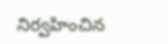నిర్వహించిన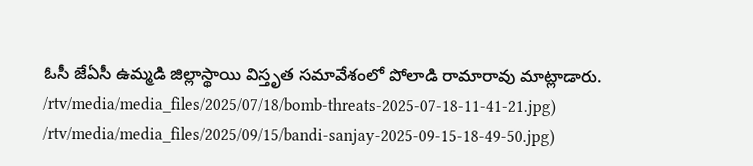ఓసీ జేఏసీ ఉమ్మడి జిల్లాస్థాయి విస్తృత సమావేశంలో పోలాడి రామారావు మాట్లాడారు.
/rtv/media/media_files/2025/07/18/bomb-threats-2025-07-18-11-41-21.jpg)
/rtv/media/media_files/2025/09/15/bandi-sanjay-2025-09-15-18-49-50.jpg)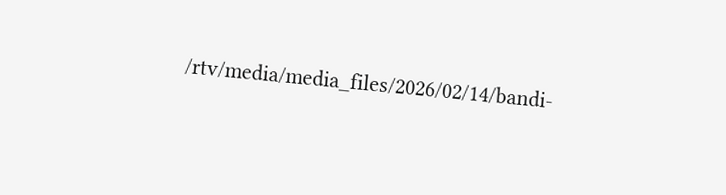/rtv/media/media_files/2026/02/14/bandi-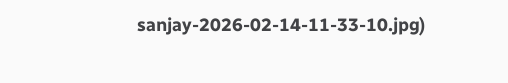sanjay-2026-02-14-11-33-10.jpg)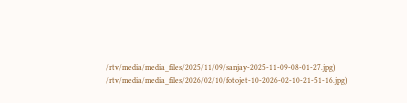/rtv/media/media_files/2025/11/09/sanjay-2025-11-09-08-01-27.jpg)
/rtv/media/media_files/2026/02/10/fotojet-10-2026-02-10-21-51-16.jpg)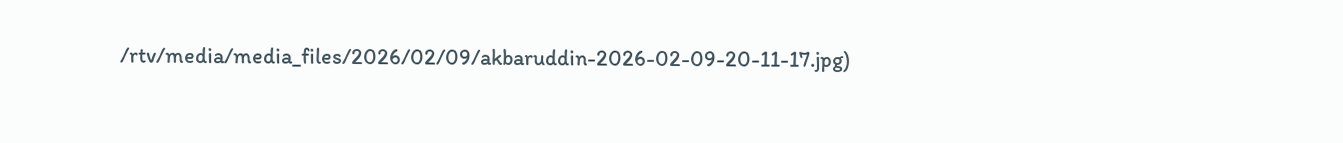/rtv/media/media_files/2026/02/09/akbaruddin-2026-02-09-20-11-17.jpg)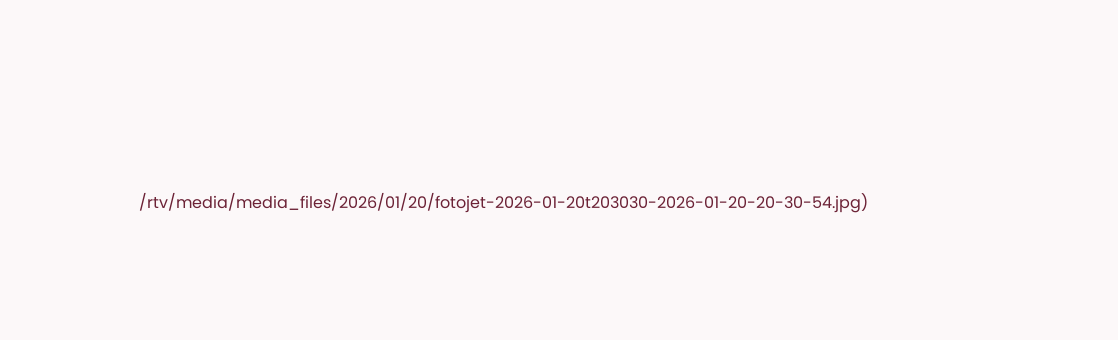/rtv/media/media_files/2026/01/20/fotojet-2026-01-20t203030-2026-01-20-20-30-54.jpg)